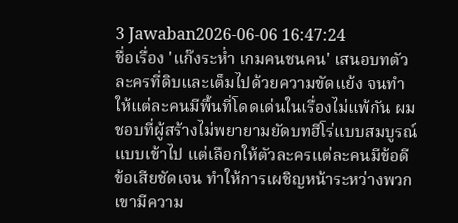3 Jawaban2026-06-06 16:47:24
ชื่อเรื่อง 'แก๊งระห่ำ เกมคนชนคน' เสนอบทตัวละครที่ดิบและเต็มไปด้วยความขัดแย้ง จนทำให้แต่ละคนมีพื้นที่โดดเด่นในเรื่องไม่แพ้กัน ผมชอบที่ผู้สร้างไม่พยายามยัดบทฮีโร่แบบสมบูรณ์แบบเข้าไป แต่เลือกให้ตัวละครแต่ละคนมีข้อดีข้อเสียชัดเจน ทำให้การเผชิญหน้าระหว่างพวกเขามีความ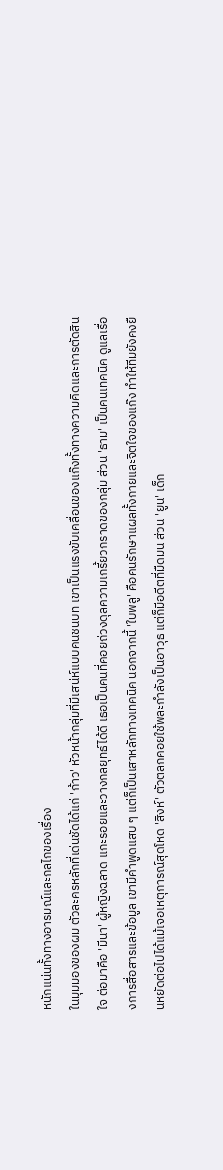หนักแน่นทั้งทางอารมณ์และกลไกของเรื่อง
ในมุมมองของผม ตัวละครหลักที่เด่นชัดได้แก่ 'ก้าว' หัวหน้ากลุ่มที่มีเสน่ห์แบบคนชนบท เขาเป็นแรงขับเคลื่อนของแก๊งทั้งทางความคิดและการตัดสินใจ ต่อมาคือ 'มีนา' ผู้หญิงฉลาด แกะรอยและวางกลยุทธ์ได้ดี เธอเป็นคนที่คอยถ่วงดุลความเกรี้ยวกราดของกลุ่ม ส่วน 'ธาม' เป็นคนเทคนิค ดูแลเรื่องการสื่อสารและข้อมูล เขามีคำพูดแสบ ๆ แต่ก็เป็นเสาหลักทางเทคนิค นอกจากนี้ 'ใบพลู' คือคนรักษาแผลทั้งกายและจิตใจของแก๊ง ทำให้ทีมยังคงยืนหยัดต่อไปได้แม้เจอเหตุการณ์สุดโหด 'สิงห์' ตัวตลกคอยใช้พละกำลังเป็นอาวุธ แต่ก็มีอดีตที่มืดมน ส่วน 'ยูน' เด็ก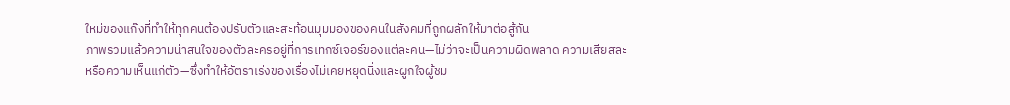ใหม่ของแก๊งที่ทำให้ทุกคนต้องปรับตัวและสะท้อนมุมมองของคนในสังคมที่ถูกผลักให้มาต่อสู้กัน
ภาพรวมแล้วความน่าสนใจของตัวละครอยู่ที่การเทกซ์เจอร์ของแต่ละคน—ไม่ว่าจะเป็นความผิดพลาด ความเสียสละ หรือความเห็นแก่ตัว—ซึ่งทำให้อัตราเร่งของเรื่องไม่เคยหยุดนิ่งและผูกใจผู้ชม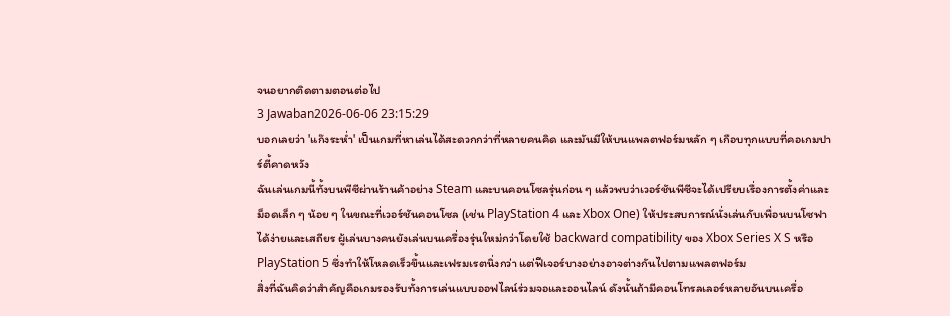จนอยากติดตามตอนต่อไป
3 Jawaban2026-06-06 23:15:29
บอกเลยว่า 'แก๊งระห่ำ' เป็นเกมที่หาเล่นได้สะดวกกว่าที่หลายคนคิด และมันมีให้บนแพลตฟอร์มหลัก ๆ เกือบทุกแบบที่คอเกมปาร์ตี้คาดหวัง
ฉันเล่นเกมนี้ทั้งบนพีซีผ่านร้านค้าอย่าง Steam และบนคอนโซลรุ่นก่อน ๆ แล้วพบว่าเวอร์ชันพีซีจะได้เปรียบเรื่องการตั้งค่าและม็อดเล็ก ๆ น้อย ๆ ในขณะที่เวอร์ชันคอนโซล (เช่น PlayStation 4 และ Xbox One) ให้ประสบการณ์นั่งเล่นกับเพื่อนบนโซฟาได้ง่ายและเสถียร ผู้เล่นบางคนยังเล่นบนเครื่องรุ่นใหม่กว่าโดยใช้ backward compatibility ของ Xbox Series X S หรือ PlayStation 5 ซึ่งทำให้โหลดเร็วขึ้นและเฟรมเรตนิ่งกว่า แต่ฟีเจอร์บางอย่างอาจต่างกันไปตามแพลตฟอร์ม
สิ่งที่ฉันคิดว่าสำคัญคือเกมรองรับทั้งการเล่นแบบออฟไลน์ร่วมจอและออนไลน์ ดังนั้นถ้ามีคอนโทรลเลอร์หลายอันบนเครื่อ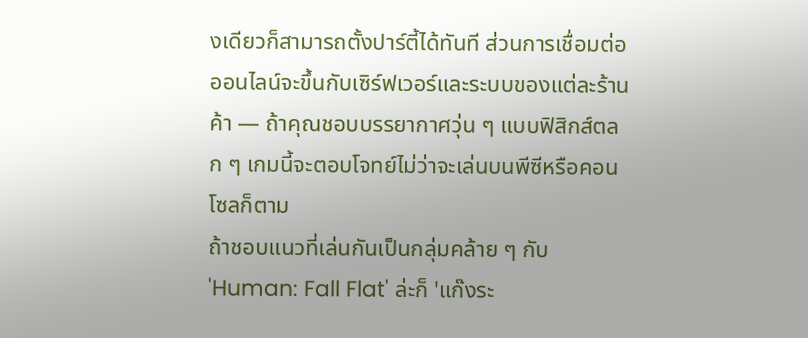งเดียวก็สามารถตั้งปาร์ตี้ได้ทันที ส่วนการเชื่อมต่อออนไลน์จะขึ้นกับเซิร์ฟเวอร์และระบบของแต่ละร้านค้า — ถ้าคุณชอบบรรยากาศวุ่น ๆ แบบฟิสิกส์ตลก ๆ เกมนี้จะตอบโจทย์ไม่ว่าจะเล่นบนพีซีหรือคอนโซลก็ตาม
ถ้าชอบแนวที่เล่นกันเป็นกลุ่มคล้าย ๆ กับ 'Human: Fall Flat' ล่ะก็ 'แก๊งระ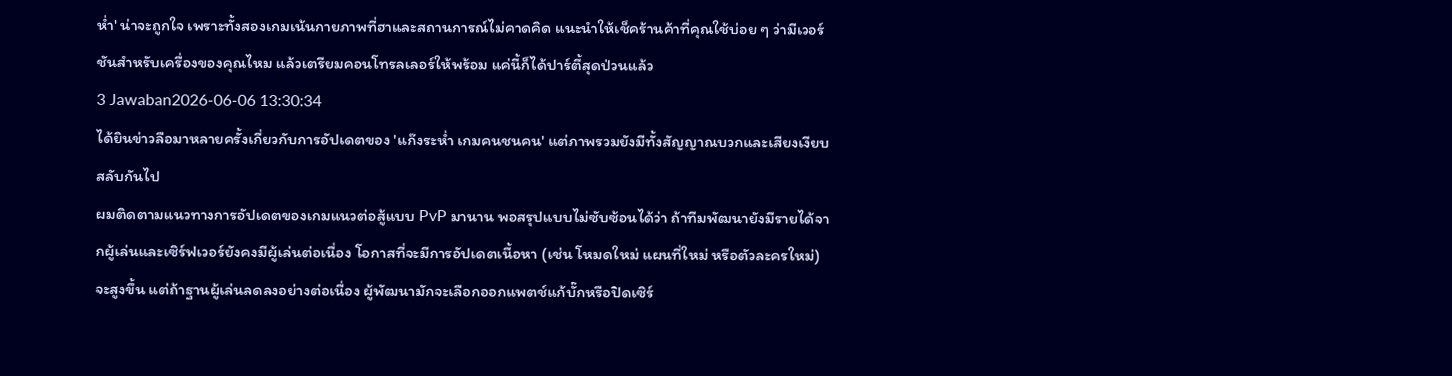ห่ำ' น่าจะถูกใจ เพราะทั้งสองเกมเน้นกายภาพที่ฮาและสถานการณ์ไม่คาดคิด แนะนำให้เช็คร้านค้าที่คุณใช้บ่อย ๆ ว่ามีเวอร์ชันสำหรับเครื่องของคุณไหม แล้วเตรียมคอนโทรลเลอร์ให้พร้อม แค่นี้ก็ได้ปาร์ตี้สุดป่วนแล้ว
3 Jawaban2026-06-06 13:30:34
ได้ยินข่าวลือมาหลายครั้งเกี่ยวกับการอัปเดตของ 'แก๊งระห่ำ เกมคนชนคน' แต่ภาพรวมยังมีทั้งสัญญาณบวกและเสียงเงียบสลับกันไป
ผมติดตามแนวทางการอัปเดตของเกมแนวต่อสู้แบบ PvP มานาน พอสรุปแบบไม่ซับซ้อนได้ว่า ถ้าทีมพัฒนายังมีรายได้จากผู้เล่นและเซิร์ฟเวอร์ยังคงมีผู้เล่นต่อเนื่อง โอกาสที่จะมีการอัปเดตเนื้อหา (เช่น โหมดใหม่ แผนที่ใหม่ หรือตัวละครใหม่) จะสูงขึ้น แต่ถ้าฐานผู้เล่นลดลงอย่างต่อเนื่อง ผู้พัฒนามักจะเลือกออกแพตช์แก้บั๊กหรือปิดเซิร์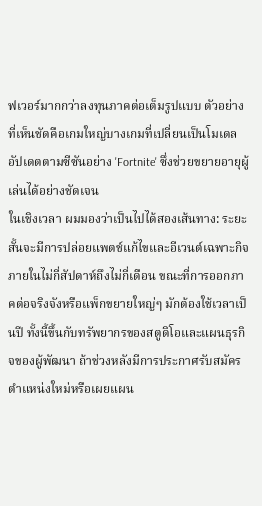ฟเวอร์มากกว่าลงทุนภาคต่อเต็มรูปแบบ ตัวอย่างที่เห็นชัดคือเกมใหญ่บางเกมที่เปลี่ยนเป็นโมเดลอัปเดตตามซีซันอย่าง 'Fortnite' ซึ่งช่วยขยายอายุผู้เล่นได้อย่างชัดเจน
ในเชิงเวลา ผมมองว่าเป็นไปได้สองเส้นทาง: ระยะสั้นจะมีการปล่อยแพตช์แก้ไขและอีเวนต์เฉพาะกิจภายในไม่กี่สัปดาห์ถึงไม่กี่เดือน ขณะที่การออกภาคต่อจริงจังหรือแพ็กขยายใหญ่ๆ มักต้องใช้เวลาเป็นปี ทั้งนี้ขึ้นกับทรัพยากรของสตูดิโอและแผนธุรกิจของผู้พัฒนา ถ้าช่วงหลังมีการประกาศรับสมัครตำแหน่งใหม่หรือเผยแผน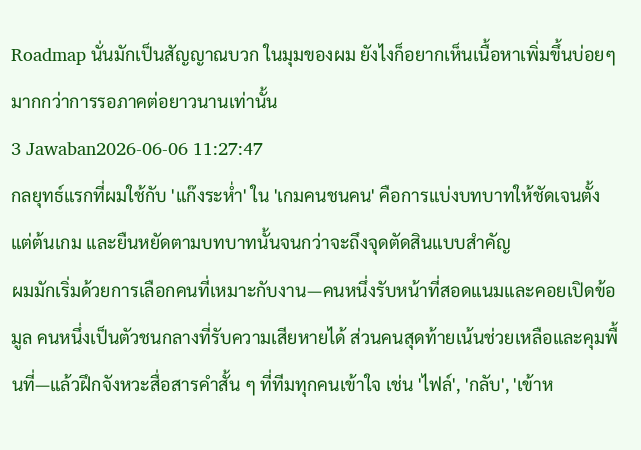Roadmap นั่นมักเป็นสัญญาณบวก ในมุมของผม ยังไงก็อยากเห็นเนื้อหาเพิ่มขึ้นบ่อยๆ มากกว่าการรอภาคต่อยาวนานเท่านั้น
3 Jawaban2026-06-06 11:27:47
กลยุทธ์แรกที่ผมใช้กับ 'แก๊งระห่ำ' ใน 'เกมคนชนคน' คือการแบ่งบทบาทให้ชัดเจนตั้งแต่ต้นเกม และยืนหยัดตามบทบาทนั้นจนกว่าจะถึงจุดตัดสินแบบสำคัญ
ผมมักเริ่มด้วยการเลือกคนที่เหมาะกับงาน—คนหนึ่งรับหน้าที่สอดแนมและคอยเปิดข้อมูล คนหนึ่งเป็นตัวชนกลางที่รับความเสียหายได้ ส่วนคนสุดท้ายเน้นช่วยเหลือและคุมพื้นที่—แล้วฝึกจังหวะสื่อสารคำสั้น ๆ ที่ทีมทุกคนเข้าใจ เช่น 'ไฟล์', 'กลับ', 'เข้าห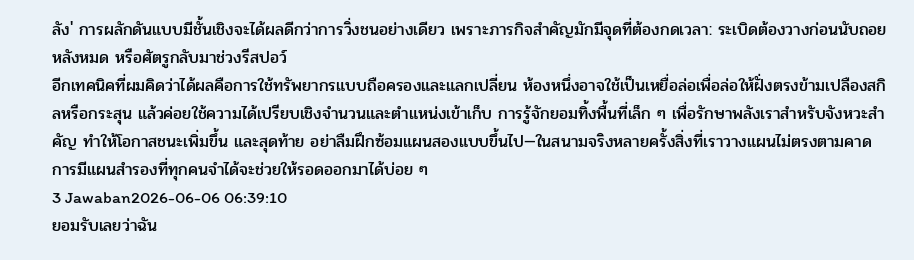ลัง' การผลักดันแบบมีชั้นเชิงจะได้ผลดีกว่าการวิ่งชนอย่างเดียว เพราะภารกิจสำคัญมักมีจุดที่ต้องกดเวลา: ระเบิดต้องวางก่อนนับถอยหลังหมด หรือศัตรูกลับมาช่วงรีสปอว์
อีกเทคนิคที่ผมคิดว่าได้ผลคือการใช้ทรัพยากรแบบถือครองและแลกเปลี่ยน ห้องหนึ่งอาจใช้เป็นเหยื่อล่อเพื่อล่อให้ฝั่งตรงข้ามเปลืองสกิลหรือกระสุน แล้วค่อยใช้ความได้เปรียบเชิงจำนวนและตำแหน่งเข้าเก็บ การรู้จักยอมทิ้งพื้นที่เล็ก ๆ เพื่อรักษาพลังเราสำหรับจังหวะสำคัญ ทำให้โอกาสชนะเพิ่มขึ้น และสุดท้าย อย่าลืมฝึกซ้อมแผนสองแบบขึ้นไป—ในสนามจริงหลายครั้งสิ่งที่เราวางแผนไม่ตรงตามคาด การมีแผนสำรองที่ทุกคนจำได้จะช่วยให้รอดออกมาได้บ่อย ๆ
3 Jawaban2026-06-06 06:39:10
ยอมรับเลยว่าฉัน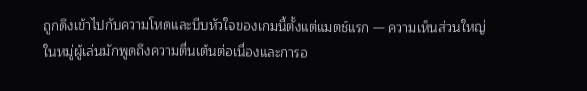ถูกดึงเข้าไปกับความโหดและบีบหัวใจของเกมนี้ตั้งแต่แมตช์แรก — ความเห็นส่วนใหญ่ในหมู่ผู้เล่นมักพูดถึงความตื่นเต้นต่อเนื่องและการอ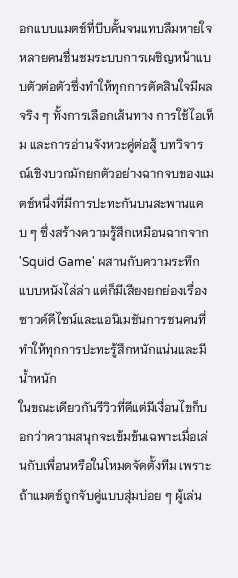อกแบบแมตช์ที่บีบคั้นจนแทบลืมหายใจ
หลายคนชื่นชมระบบการเผชิญหน้าแบบตัวต่อตัวซึ่งทำให้ทุกการตัดสินใจมีผลจริง ๆ ทั้งการเลือกเส้นทาง การใช้ไอเท็ม และการอ่านจังหวะคู่ต่อสู้ บทวิจารณ์เชิงบวกมักยกตัวอย่างฉากจบของแมตช์หนึ่งที่มีการปะทะกันบนสะพานแคบ ๆ ซึ่งสร้างความรู้สึกเหมือนฉากจาก 'Squid Game' ผสานกับความระทึกแบบหนังไล่ล่า แต่ก็มีเสียงยกย่องเรื่องซาวด์ดีไซน์และแอนิเมชันการชนคนที่ทำให้ทุกการปะทะรู้สึกหนักแน่นและมีน้ำหนัก
ในขณะเดียวกันรีวิวที่ดีแต่มีเงื่อนไขก็บอกว่าความสนุกจะเข้มข้นเฉพาะเมื่อเล่นกับเพื่อนหรือในโหมดจัดตั้งทีม เพราะถ้าแมตช์ถูกจับคู่แบบสุ่มบ่อย ๆ ผู้เล่น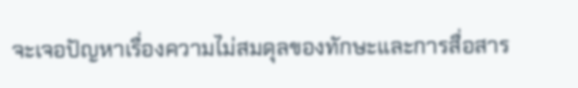จะเจอปัญหาเรื่องความไม่สมดุลของทักษะและการสื่อสาร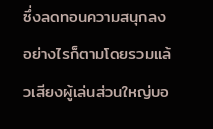ซึ่งลดทอนความสนุกลง อย่างไรก็ตามโดยรวมแล้วเสียงผู้เล่นส่วนใหญ่บอ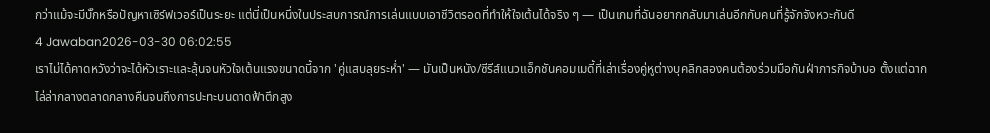กว่าแม้จะมีบั๊กหรือปัญหาเซิร์ฟเวอร์เป็นระยะ แต่นี่เป็นหนึ่งในประสบการณ์การเล่นแบบเอาชีวิตรอดที่ทำให้ใจเต้นได้จริง ๆ — เป็นเกมที่ฉันอยากกลับมาเล่นอีกกับคนที่รู้จักจังหวะกันดี
4 Jawaban2026-03-30 06:02:55
เราไม่ได้คาดหวังว่าจะได้หัวเราะและลุ้นจนหัวใจเต้นแรงขนาดนี้จาก 'คู่แสบลุยระห่ำ' — มันเป็นหนัง/ซีรีส์แนวแอ็กชันคอมเมดี้ที่เล่าเรื่องคู่หูต่างบุคลิกสองคนต้องร่วมมือกันฝ่าภารกิจบ้าบอ ตั้งแต่ฉากไล่ล่ากลางตลาดกลางคืนจนถึงการปะทะบนดาดฟ้าตึกสูง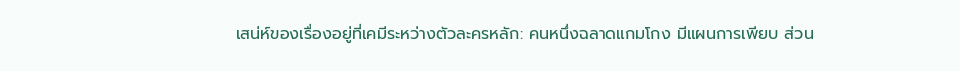เสน่ห์ของเรื่องอยู่ที่เคมีระหว่างตัวละครหลัก: คนหนึ่งฉลาดแกมโกง มีแผนการเพียบ ส่วน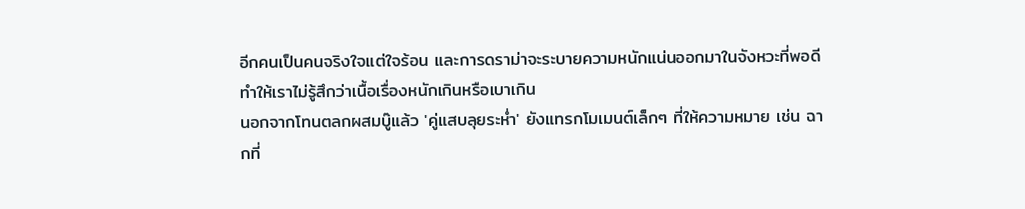อีกคนเป็นคนจริงใจแต่ใจร้อน และการดราม่าจะระบายความหนักแน่นออกมาในจังหวะที่พอดี ทำให้เราไม่รู้สึกว่าเนื้อเรื่องหนักเกินหรือเบาเกิน
นอกจากโทนตลกผสมบู๊แล้ว 'คู่แสบลุยระห่ำ' ยังแทรกโมเมนต์เล็กๆ ที่ให้ความหมาย เช่น ฉากที่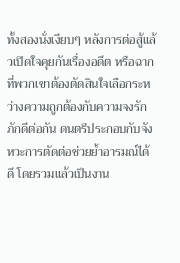ทั้งสองนั่งเงียบๆ หลังการต่อสู้แล้วเปิดใจคุยกันเรื่องอดีต หรือฉากที่พวกเขาต้องตัดสินใจเลือกระหว่างความถูกต้องกับความจงรักภักดีต่อกัน ดนตรีประกอบกับจังหวะการตัดต่อช่วยย้ำอารมณ์ได้ดี โดยรวมแล้วเป็นงาน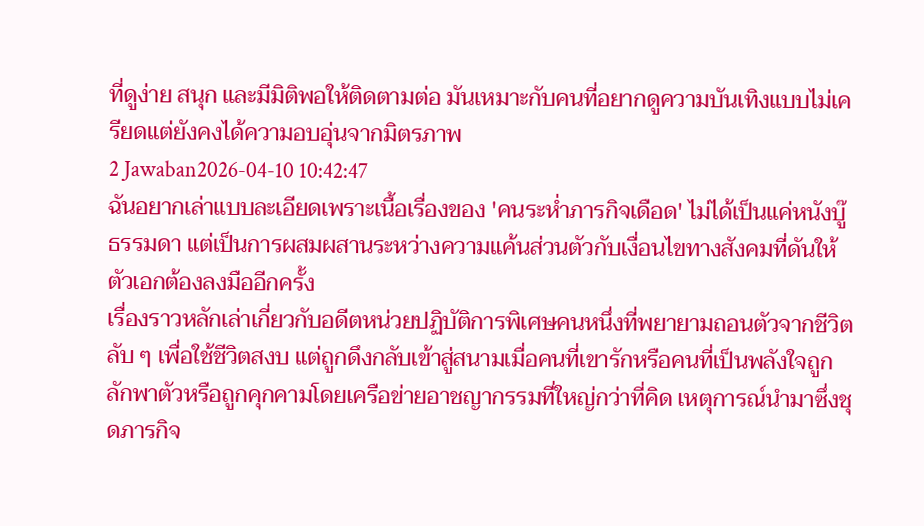ที่ดูง่าย สนุก และมีมิติพอให้ติดตามต่อ มันเหมาะกับคนที่อยากดูความบันเทิงแบบไม่เครียดแต่ยังคงได้ความอบอุ่นจากมิตรภาพ
2 Jawaban2026-04-10 10:42:47
ฉันอยากเล่าแบบละเอียดเพราะเนื้อเรื่องของ 'คนระห่ำภารกิจเดือด' ไม่ได้เป็นแค่หนังบู๊ธรรมดา แต่เป็นการผสมผสานระหว่างความแค้นส่วนตัวกับเงื่อนไขทางสังคมที่ดันให้ตัวเอกต้องลงมืออีกครั้ง
เรื่องราวหลักเล่าเกี่ยวกับอดีตหน่วยปฏิบัติการพิเศษคนหนึ่งที่พยายามถอนตัวจากชีวิตลับ ๆ เพื่อใช้ชีวิตสงบ แต่ถูกดึงกลับเข้าสู่สนามเมื่อคนที่เขารักหรือคนที่เป็นพลังใจถูกลักพาตัวหรือถูกคุกคามโดยเครือข่ายอาชญากรรมที่ใหญ่กว่าที่คิด เหตุการณ์นำมาซึ่งชุดภารกิจ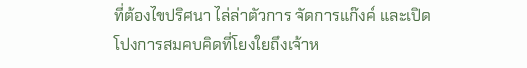ที่ต้องไขปริศนา ไล่ล่าตัวการ จัดการแก๊งค์ และเปิดโปงการสมคบคิดที่โยงใยถึงเจ้าห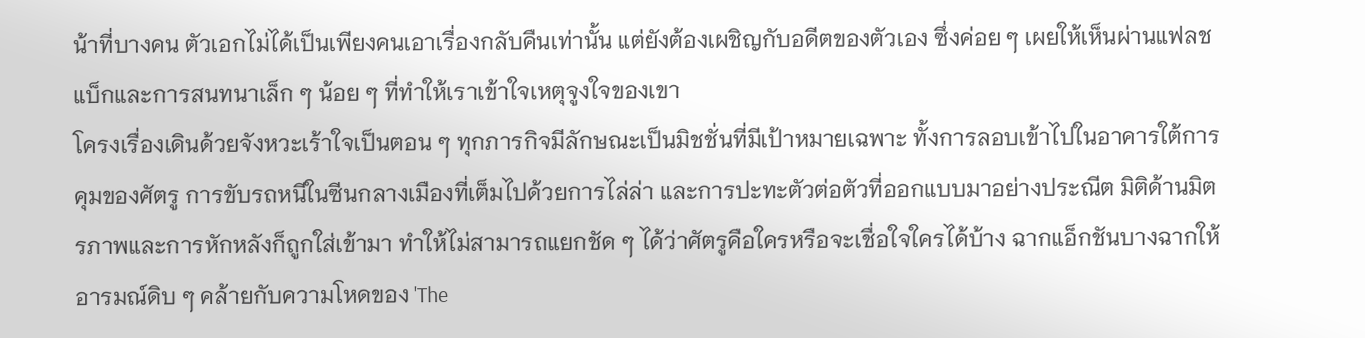น้าที่บางคน ตัวเอกไม่ได้เป็นเพียงคนเอาเรื่องกลับคืนเท่านั้น แต่ยังต้องเผชิญกับอดีตของตัวเอง ซึ่งค่อย ๆ เผยให้เห็นผ่านแฟลชแบ็กและการสนทนาเล็ก ๆ น้อย ๆ ที่ทำให้เราเข้าใจเหตุจูงใจของเขา
โครงเรื่องเดินด้วยจังหวะเร้าใจเป็นตอน ๆ ทุกภารกิจมีลักษณะเป็นมิชชั่นที่มีเป้าหมายเฉพาะ ทั้งการลอบเข้าไปในอาคารใต้การคุมของศัตรู การขับรถหนีในซีนกลางเมืองที่เต็มไปด้วยการไล่ล่า และการปะทะตัวต่อตัวที่ออกแบบมาอย่างประณีต มิติด้านมิตรภาพและการหักหลังก็ถูกใส่เข้ามา ทำให้ไม่สามารถแยกชัด ๆ ได้ว่าศัตรูคือใครหรือจะเชื่อใจใครได้บ้าง ฉากแอ็กชันบางฉากให้อารมณ์ดิบ ๆ คล้ายกับความโหดของ 'The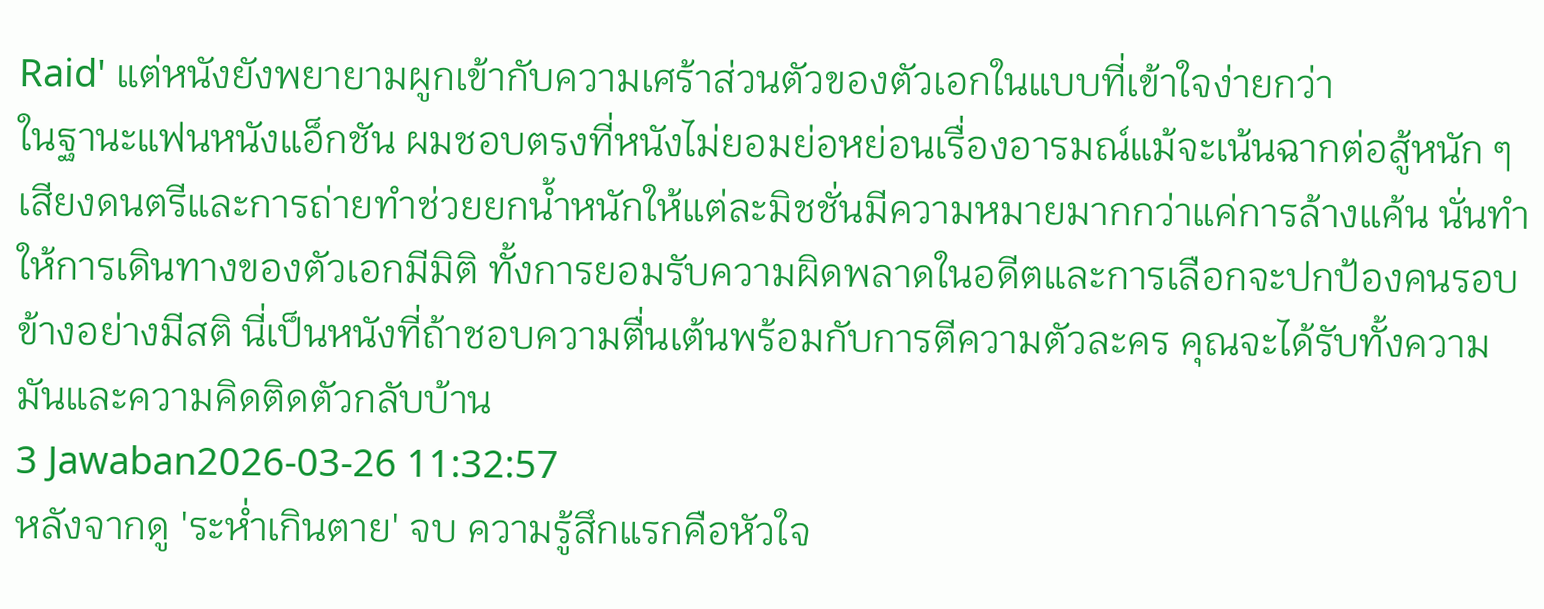Raid' แต่หนังยังพยายามผูกเข้ากับความเศร้าส่วนตัวของตัวเอกในแบบที่เข้าใจง่ายกว่า
ในฐานะแฟนหนังแอ็กชัน ผมชอบตรงที่หนังไม่ยอมย่อหย่อนเรื่องอารมณ์แม้จะเน้นฉากต่อสู้หนัก ๆ เสียงดนตรีและการถ่ายทำช่วยยกน้ำหนักให้แต่ละมิชชั่นมีความหมายมากกว่าแค่การล้างแค้น นั่นทำให้การเดินทางของตัวเอกมีมิติ ทั้งการยอมรับความผิดพลาดในอดีตและการเลือกจะปกป้องคนรอบข้างอย่างมีสติ นี่เป็นหนังที่ถ้าชอบความตื่นเต้นพร้อมกับการตีความตัวละคร คุณจะได้รับทั้งความมันและความคิดติดตัวกลับบ้าน
3 Jawaban2026-03-26 11:32:57
หลังจากดู 'ระห่ำเกินตาย' จบ ความรู้สึกแรกคือหัวใจ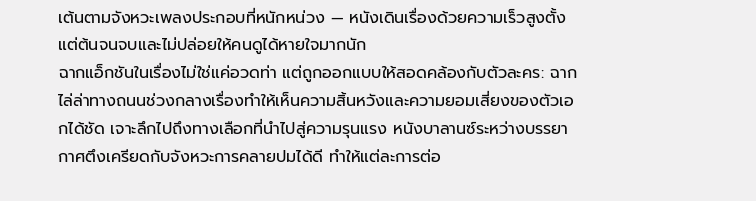เต้นตามจังหวะเพลงประกอบที่หนักหน่วง — หนังเดินเรื่องด้วยความเร็วสูงตั้งแต่ต้นจนจบและไม่ปล่อยให้คนดูได้หายใจมากนัก
ฉากแอ็กชันในเรื่องไม่ใช่แค่อวดท่า แต่ถูกออกแบบให้สอดคล้องกับตัวละคร: ฉากไล่ล่าทางถนนช่วงกลางเรื่องทำให้เห็นความสิ้นหวังและความยอมเสี่ยงของตัวเอกได้ชัด เจาะลึกไปถึงทางเลือกที่นำไปสู่ความรุนแรง หนังบาลานซ์ระหว่างบรรยากาศตึงเครียดกับจังหวะการคลายปมได้ดี ทำให้แต่ละการต่อ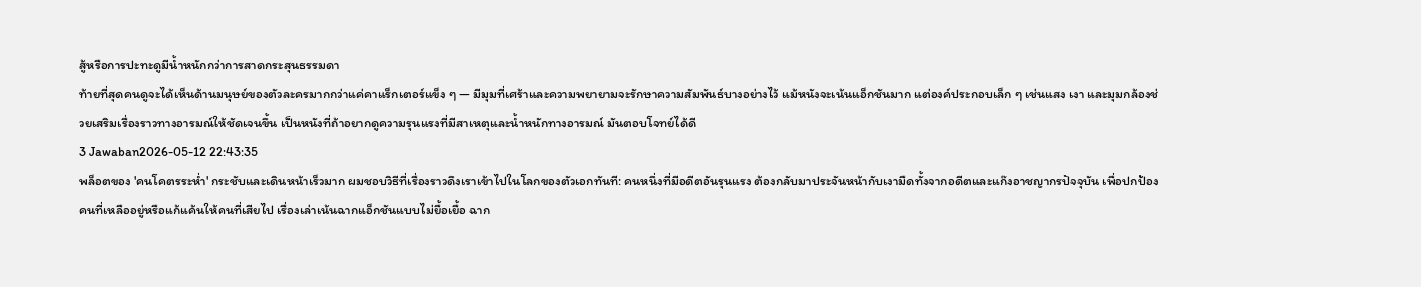สู้หรือการปะทะดูมีน้ำหนักกว่าการสาดกระสุนธรรมดา
ท้ายที่สุดคนดูจะได้เห็นด้านมนุษย์ของตัวละครมากกว่าแค่คาแร็กเตอร์แข็ง ๆ — มีมุมที่เศร้าและความพยายามจะรักษาความสัมพันธ์บางอย่างไว้ แม้หนังจะเน้นแอ็กชันมาก แต่องค์ประกอบเล็ก ๆ เช่นแสง เงา และมุมกล้องช่วยเสริมเรื่องราวทางอารมณ์ให้ชัดเจนขึ้น เป็นหนังที่ถ้าอยากดูความรุนแรงที่มีสาเหตุและน้ำหนักทางอารมณ์ มันตอบโจทย์ได้ดี
3 Jawaban2026-05-12 22:43:35
พล็อตของ 'คนโคตรระห่ำ' กระชับและเดินหน้าเร็วมาก ผมชอบวิธีที่เรื่องราวดึงเราเข้าไปในโลกของตัวเอกทันที: คนหนึ่งที่มีอดีตอันรุนแรง ต้องกลับมาประจันหน้ากับเงามืดทั้งจากอดีตและแก๊งอาชญากรปัจจุบัน เพื่อปกป้องคนที่เหลืออยู่หรือแก้แค้นให้คนที่เสียไป เรื่องเล่าเน้นฉากแอ็กชันแบบไม่ยื้อเยื้อ ฉาก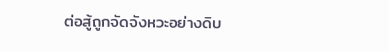ต่อสู้ถูกจัดจังหวะอย่างดิบ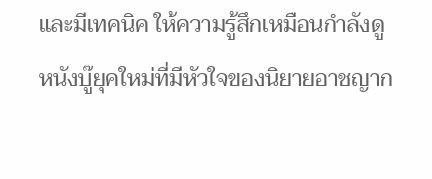และมีเทคนิค ให้ความรู้สึกเหมือนกำลังดูหนังบู๊ยุคใหม่ที่มีหัวใจของนิยายอาชญาก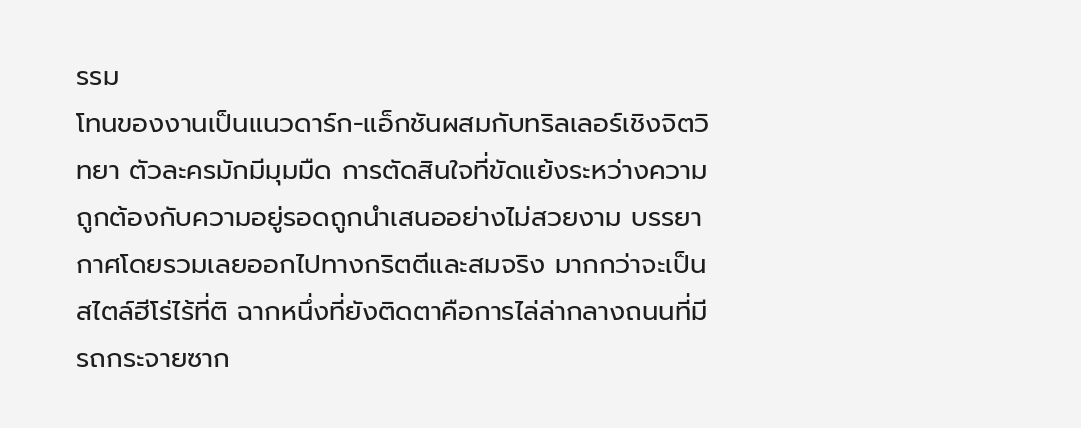รรม
โทนของงานเป็นแนวดาร์ก-แอ็กชันผสมกับทริลเลอร์เชิงจิตวิทยา ตัวละครมักมีมุมมืด การตัดสินใจที่ขัดแย้งระหว่างความถูกต้องกับความอยู่รอดถูกนำเสนออย่างไม่สวยงาม บรรยากาศโดยรวมเลยออกไปทางกริตตีและสมจริง มากกว่าจะเป็นสไตล์ฮีโร่ไร้ที่ติ ฉากหนึ่งที่ยังติดตาคือการไล่ล่ากลางถนนที่มีรถกระจายซาก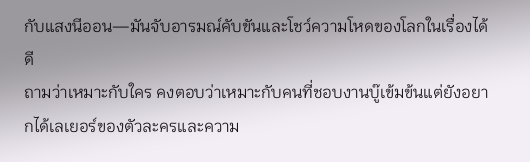กับแสงนีออน—มันจับอารมณ์คับขันและโชว์ความโหดของโลกในเรื่องได้ดี
ถามว่าเหมาะกับใคร คงตอบว่าเหมาะกับคนที่ชอบงานบู๊เข้มข้นแต่ยังอยากได้เลเยอร์ของตัวละครและความ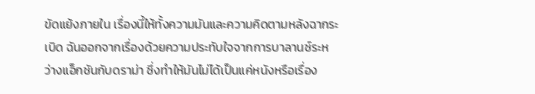ขัดแย้งภายใน เรื่องนี้ให้ทั้งความมันและความคิดตามหลังฉากระเบิด ฉันออกจากเรื่องด้วยความประทับใจจากการบาลานซ์ระหว่างแอ็กชันกับดราม่า ซึ่งทำให้มันไม่ได้เป็นแค่หนังหรือเรื่อง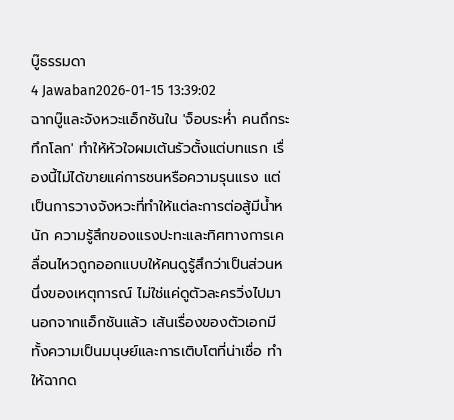บู๊ธรรมดา
4 Jawaban2026-01-15 13:39:02
ฉากบู๊และจังหวะแอ็กชันใน 'จ็อบระห่ำ คนถึกระทึกโลก' ทำให้หัวใจผมเต้นรัวตั้งแต่บทแรก เรื่องนี้ไม่ได้ขายแค่การชนหรือความรุนแรง แต่เป็นการวางจังหวะที่ทำให้แต่ละการต่อสู้มีน้ำหนัก ความรู้สึกของแรงปะทะและทิศทางการเคลื่อนไหวถูกออกแบบให้คนดูรู้สึกว่าเป็นส่วนหนึ่งของเหตุการณ์ ไม่ใช่แค่ดูตัวละครวิ่งไปมา
นอกจากแอ็กชันแล้ว เส้นเรื่องของตัวเอกมีทั้งความเป็นมนุษย์และการเติบโตที่น่าเชื่อ ทำให้ฉากด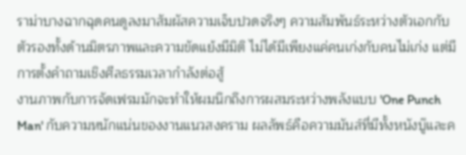ราม่าบางฉากฉุดคนดูลงมาสัมผัสความเจ็บปวดจริงๆ ความสัมพันธ์ระหว่างตัวเอกกับตัวรองทั้งด้านมิตรภาพและความขัดแย้งมีมิติ ไม่ได้มีเพียงแค่คนเก่งกับคนไม่เก่ง แต่มีการตั้งคำถามเชิงศีลธรรมเวลากำลังต่อสู้
งานภาพกับการจัดเฟรมมักจะทำให้ผมนึกถึงการผสมระหว่างพลังแบบ 'One Punch Man' กับความหนักแน่นของงานแนวสงคราม ผลลัพธ์คือความมันส์ที่มีทั้งหนังบู๊และค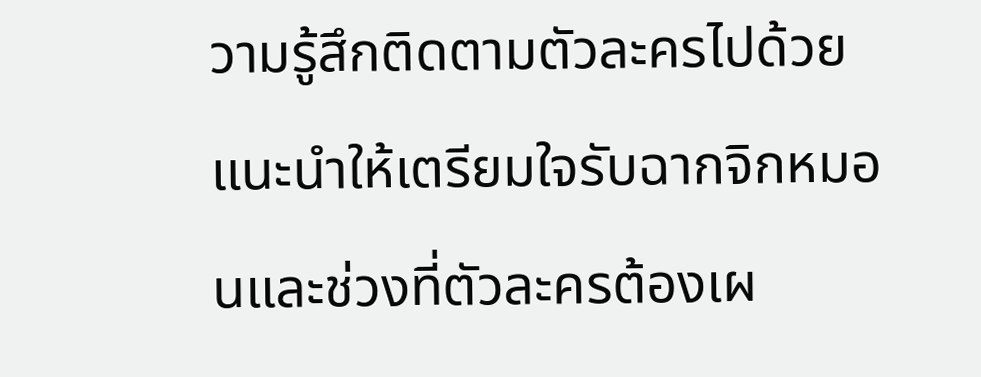วามรู้สึกติดตามตัวละครไปด้วย แนะนำให้เตรียมใจรับฉากจิกหมอนและช่วงที่ตัวละครต้องเผ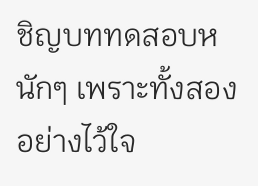ชิญบททดสอบหนักๆ เพราะทั้งสองอย่างไว้ใจ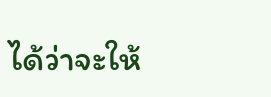ได้ว่าจะให้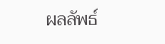ผลลัพธ์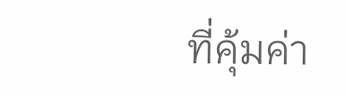ที่คุ้มค่า